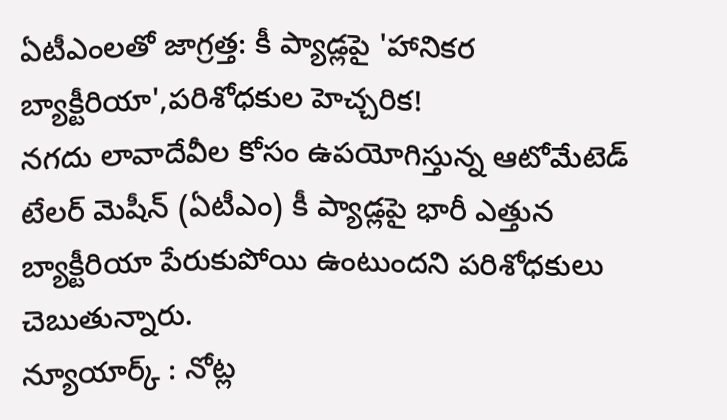ఏటీఎంలతో జాగ్రత్త: కీ ప్యాడ్లపై 'హానికర బ్యాక్టీరియా',పరిశోధకుల హెచ్చరిక!
నగదు లావాదేవీల కోసం ఉపయోగిస్తున్న ఆటోమేటెడ్ టేలర్ మెషీన్ (ఏటీఎం) కీ ప్యాడ్లపై భారీ ఎత్తున బ్యాక్టీరియా పేరుకుపోయి ఉంటుందని పరిశోధకులు చెబుతున్నారు.
న్యూయార్క్ : నోట్ల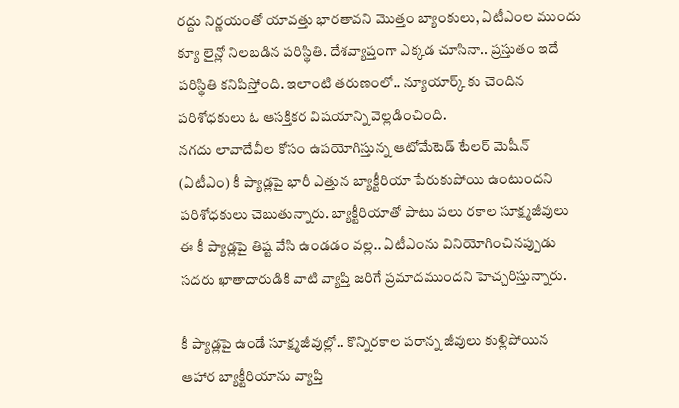రద్దు నిర్ణయంతో యావత్తు భారతావని మొత్తం బ్యాంకులు, ఏటీఎంల ముందు క్యూ లైన్లో నిలబడిన పరిస్థితి. దేశవ్యాప్తంగా ఎక్కడ చూసినా.. ప్రస్తుతం ఇదే పరిస్థితి కనిపిస్తోంది. ఇలాంటి తరుణంలో.. న్యూయార్క్ కు చెందిన పరిశోధకులు ఓ ఆసక్తికర విషయాన్ని వెల్లడించింది.
నగదు లావాదేవీల కోసం ఉపయోగిస్తున్న ఆటోమేటెడ్ టేలర్ మెషీన్ (ఏటీఎం) కీ ప్యాడ్లపై భారీ ఎత్తున బ్యాక్టీరియా పేరుకుపోయి ఉంటుందని పరిశోధకులు చెబుతున్నారు. బ్యాక్టీరియాతో పాటు పలు రకాల సూక్ష్మజీవులు ఈ కీ ప్యాడ్లపై తిష్ట వేసి ఉండడం వల్ల.. ఏటీఎంను వినియోగించినప్పుడు సదరు ఖాతాదారుడికి వాటి వ్యాప్తి జరిగే ప్రమాదముందని హెచ్చరిస్తున్నారు.

కీ ప్యాడ్లపై ఉండే సూక్ష్మజీవుల్లో.. కొన్నిరకాల పరాన్న జీవులు కుళ్లిపోయిన ఆహార బ్యాక్టీరియాను వ్యాప్తి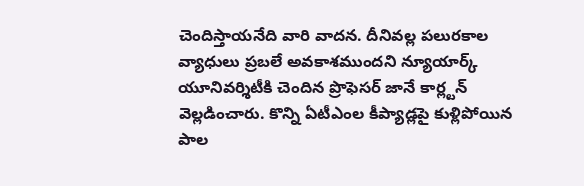చెందిస్తాయనేది వారి వాదన. దీనివల్ల పలురకాల వ్యాధులు ప్రబలే అవకాశముందని న్యూయార్క్ యూనివర్శిటీకి చెందిన ప్రొఫెసర్ జానే కార్ల్టన్ వెల్లడించారు. కొన్ని ఏటీఎంల కీప్యాడ్లపై కుళ్లిపోయిన పాల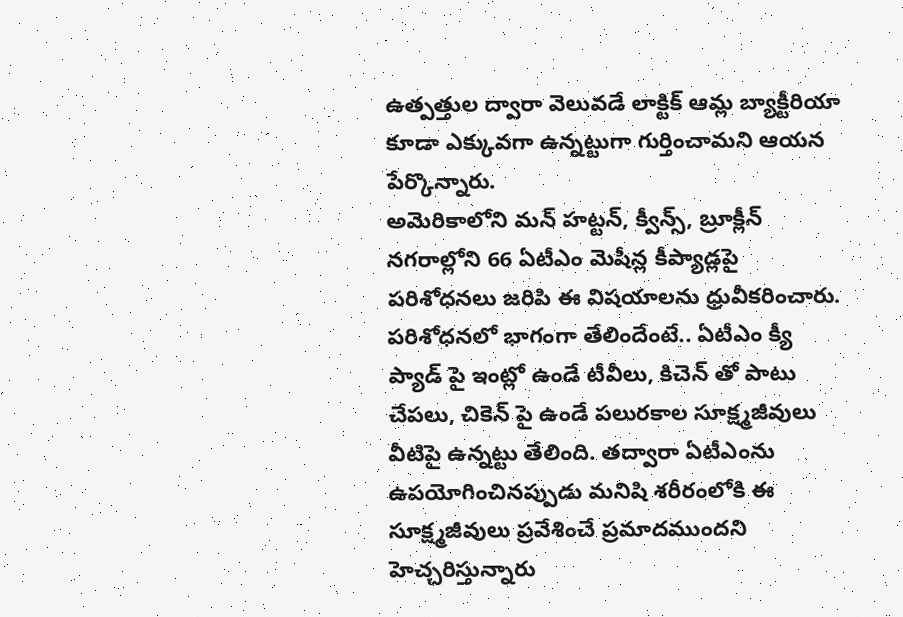ఉత్పత్తుల ద్వారా వెలువడే లాక్టిక్ ఆమ్ల బ్యాక్టీరియా కూడా ఎక్కువగా ఉన్నట్టుగా గుర్తించామని ఆయన పేర్కొన్నారు.
అమెరికాలోని మన్ హట్టన్, క్వీన్స్, బ్రూక్లీన్ నగరాల్లోని 66 ఏటీఎం మెషీన్ల కీప్యాడ్లపై పరిశోధనలు జరిపి ఈ విషయాలను ధ్రువీకరించారు. పరిశోధనలో భాగంగా తేలిందేంటే.. ఏటీఎం క్యీ ప్యాడ్ పై ఇంట్లో ఉండే టీవీలు, కిచెన్ తో పాటు చేపలు, చికెన్ పై ఉండే పలురకాల సూక్ష్మజీవులు వీటిపై ఉన్నట్టు తేలింది. తద్వారా ఏటీఎంను ఉపయోగించినప్పుడు మనిషి శరీరంలోకి ఈ సూక్ష్మజీవులు ప్రవేశించే ప్రమాదముందని హెచ్చరిస్తున్నారు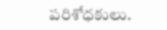పరిశోధకులు.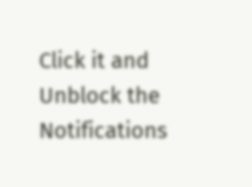Click it and Unblock the Notifications